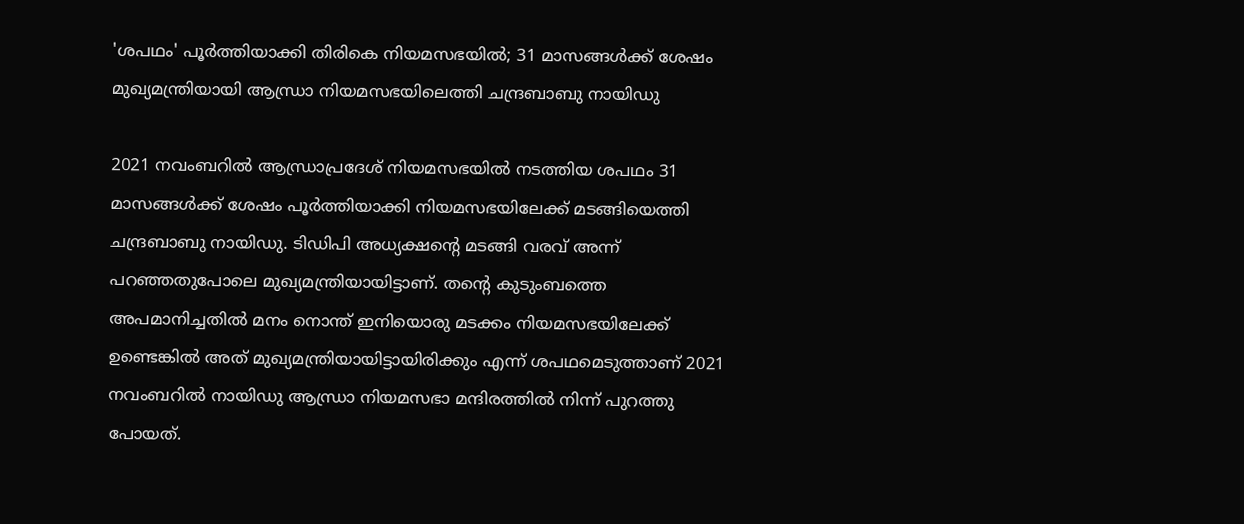'ശപഥം' പൂര്‍ത്തിയാക്കി തിരികെ നിയമസഭയില്‍; 31 മാസങ്ങള്‍ക്ക് ശേഷം മുഖ്യമന്ത്രിയായി ആന്ധ്രാ നിയമസഭയിലെത്തി ചന്ദ്രബാബു നായിഡു

2021 നവംബറില്‍ ആന്ധ്രാപ്രദേശ് നിയമസഭയില്‍ നടത്തിയ ശപഥം 31 മാസങ്ങള്‍ക്ക് ശേഷം പൂര്‍ത്തിയാക്കി നിയമസഭയിലേക്ക് മടങ്ങിയെത്തി ചന്ദ്രബാബു നായിഡു. ടിഡിപി അധ്യക്ഷന്റെ മടങ്ങി വരവ് അന്ന് പറഞ്ഞതുപോലെ മുഖ്യമന്ത്രിയായിട്ടാണ്. തന്റെ കുടുംബത്തെ അപമാനിച്ചതില്‍ മനം നൊന്ത് ഇനിയൊരു മടക്കം നിയമസഭയിലേക്ക് ഉണ്ടെങ്കില്‍ അത് മുഖ്യമന്ത്രിയായിട്ടായിരിക്കും എന്ന് ശപഥമെടുത്താണ് 2021 നവംബറില്‍ നായിഡു ആന്ധ്രാ നിയമസഭാ മന്ദിരത്തില്‍ നിന്ന് പുറത്തു പോയത്.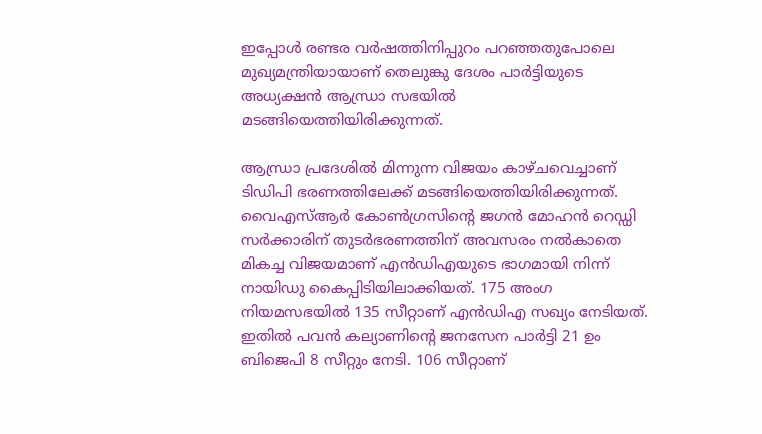ഇപ്പോള്‍ രണ്ടര വര്‍ഷത്തിനിപ്പുറം പറഞ്ഞതുപോലെ മുഖ്യമന്ത്രിയായാണ് തെലുങ്കു ദേശം പാര്‍ട്ടിയുടെ അധ്യക്ഷന്‍ ആന്ധ്രാ സഭയില്‍ മടങ്ങിയെത്തിയിരിക്കുന്നത്.

ആന്ധ്രാ പ്രദേശില്‍ മിന്നുന്ന വിജയം കാഴ്ചവെച്ചാണ് ടിഡിപി ഭരണത്തിലേക്ക് മടങ്ങിയെത്തിയിരിക്കുന്നത്. വൈഎസ്ആര്‍ കോണ്‍ഗ്രസിന്റെ ജഗന്‍ മോഹന്‍ റെഡ്ഡി സര്‍ക്കാരിന് തുടര്‍ഭരണത്തിന് അവസരം നല്‍കാതെ മികച്ച വിജയമാണ് എന്‍ഡിഎയുടെ ഭാഗമായി നിന്ന് നായിഡു കൈപ്പിടിയിലാക്കിയത്. 175 അംഗ നിയമസഭയില്‍ 135 സീറ്റാണ് എന്‍ഡിഎ സഖ്യം നേടിയത്. ഇതില്‍ പവന്‍ കല്യാണിന്റെ ജനസേന പാര്‍ട്ടി 21 ഉം ബിജെപി 8 സീറ്റും നേടി. 106 സീറ്റാണ്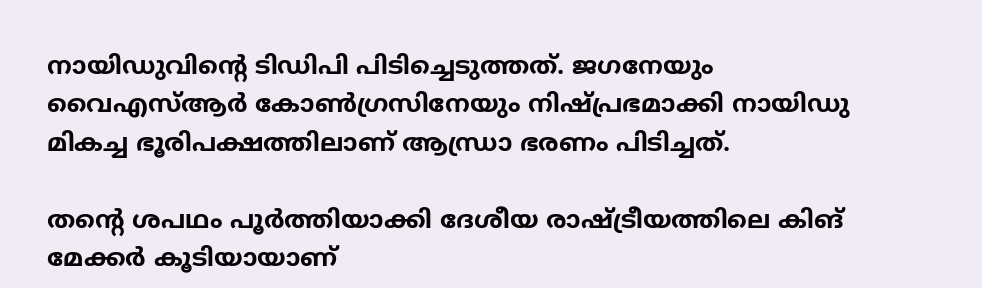നായിഡുവിന്റെ ടിഡിപി പിടിച്ചെടുത്തത്. ജഗനേയും വൈഎസ്ആര്‍ കോണ്‍ഗ്രസിനേയും നിഷ്പ്രഭമാക്കി നായിഡു മികച്ച ഭൂരിപക്ഷത്തിലാണ് ആന്ധ്രാ ഭരണം പിടിച്ചത്.

തന്റെ ശപഥം പൂര്‍ത്തിയാക്കി ദേശീയ രാഷ്ട്രീയത്തിലെ കിങ് മേക്കര്‍ കൂടിയായാണ്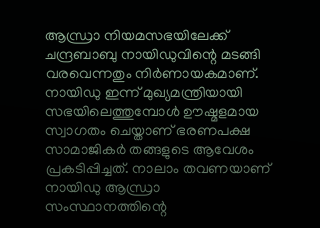ആന്ധ്രാ നിയമസഭയിലേക്ക് ചന്ദ്രബാബു നായിഡുവിന്റെ മടങ്ങി വരവെന്നതും നിര്‍ണായകമാണ്. നായിഡു ഇന്ന് മുഖ്യമന്ത്രിയായി സഭയിലെത്തുമ്പോള്‍ ഊഷ്മളമായ സ്വാഗതം ചെയ്താണ് ഭരണപക്ഷ സാമാജികര്‍ തങ്ങളുടെ ആവേശം പ്രകടിപ്പിച്ചത്. നാലാം തവണയാണ് നായിഡു ആന്ധ്രാ സംസ്ഥാനത്തിന്റെ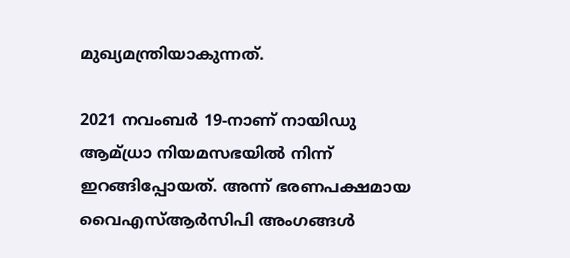മുഖ്യമന്ത്രിയാകുന്നത്.

2021 നവംബര്‍ 19-നാണ് നായിഡു ആമ്ധ്രാ നിയമസഭയില്‍ നിന്ന് ഇറങ്ങിപ്പോയത്. അന്ന് ഭരണപക്ഷമായ വൈഎസ്ആര്‍സിപി അംഗങ്ങള്‍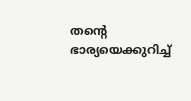തന്റെ ഭാര്യയെക്കുറിച്ച്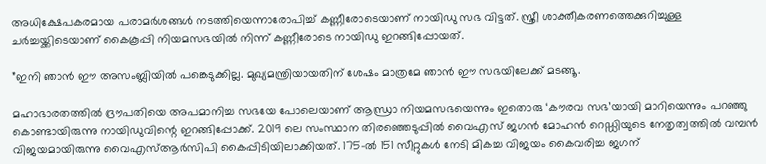അധിക്ഷേപകരമായ പരാമര്‍ശങ്ങള്‍ നടത്തിയെന്നാരോപിച്ച് കണ്ണീരോടെയാണ് നായിഡു സഭ വിട്ടത്. സ്ത്രീ ശാക്തീകരണത്തെക്കുറിച്ചുള്ള ചര്‍ച്ചയ്ക്കിടെയാണ് കൈകൂപ്പി നിയമസഭയില്‍ നിന്ന് കണ്ണീരോടെ നായിഡു ഇറങ്ങിപ്പോയത്.

”ഇനി ഞാന്‍ ഈ അസംബ്ലിയില്‍ പങ്കെടുക്കില്ല. മുഖ്യമന്ത്രിയായതിന് ശേഷം മാത്രമേ ഞാന്‍ ഈ സഭയിലേക്ക് മടങ്ങൂ.

മഹാഭാരതത്തില്‍ ദ്രൗപതിയെ അപമാനിച്ച സഭയേ പോലെയാണ് ആന്ധ്രാ നിയമസഭയെന്നും ഇതൊരു ‘കൗരവ സഭ’യായി മാറിയെന്നും പറഞ്ഞു കൊണ്ടായിരുന്നു നായിഡുവിന്റെ ഇറങ്ങിപ്പോക്ക്. 2019 ലെ സംസ്ഥാന തിരഞ്ഞെടുപ്പില്‍ വൈഎസ് ജഗന്‍ മോഹന്‍ റെഡ്ഡിയുടെ നേതൃത്വത്തില്‍ വമ്പന്‍ വിജയമായിരുന്നു വൈഎസ്ആര്‍സിപി കൈപ്പിടിയിലാക്കിയത്. 175-ല്‍ 151 സീറ്റുകള്‍ നേടി മികച്ച വിജയം കൈവരിച്ച ജഗന്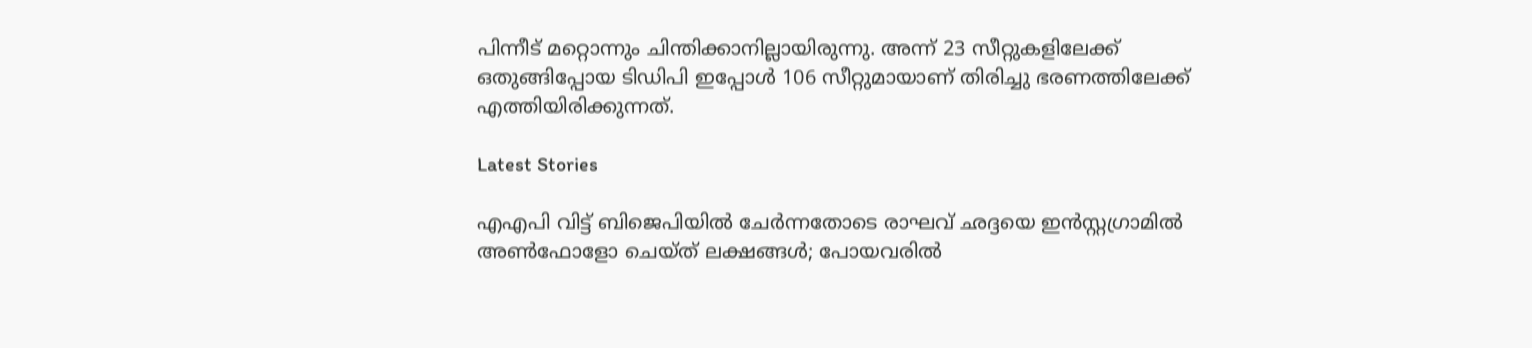പിന്നീട് മറ്റൊന്നും ചിന്തിക്കാനില്ലായിരുന്നു. അന്ന് 23 സീറ്റുകളിലേക്ക് ഒതുങ്ങിപ്പോയ ടിഡിപി ഇപ്പോള്‍ 106 സീറ്റുമായാണ് തിരിച്ചു ഭരണത്തിലേക്ക് എത്തിയിരിക്കുന്നത്.

Latest Stories

എഎപി വിട്ട് ബിജെപിയിൽ ചേർന്നതോടെ രാഘവ് ഛദ്ദയെ ഇൻസ്റ്റഗ്രാമിൽ അൺഫോളോ ചെയ്ത് ലക്ഷങ്ങൾ; പോയവരിൽ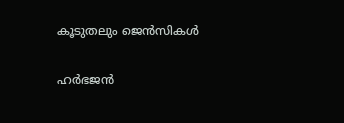കൂടുതലും ജെന്‍സികൾ

ഹർഭജൻ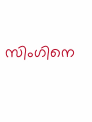സിംഗിനെ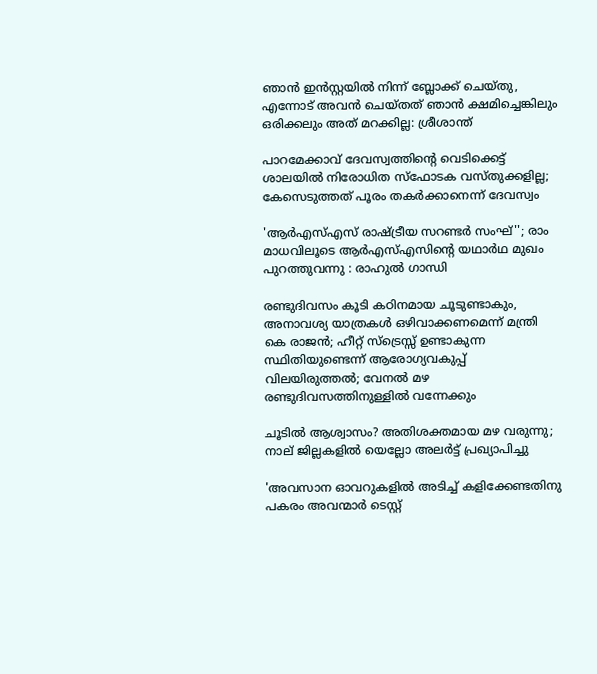ഞാൻ ഇൻസ്റ്റയിൽ നിന്ന് ബ്ലോക്ക് ചെയ്തു, എന്നോട് അവൻ ചെയ്തത് ഞാൻ ക്ഷമിച്ചെങ്കിലും ഒരിക്കലും അത് മറക്കില്ല: ശ്രീശാന്ത്

പാറമേക്കാവ് ദേവസ്വത്തിന്റെ വെടിക്കെട്ട് ശാലയിൽ നിരോധിത സ്ഫോടക വസ്തുക്കളില്ല; കേസെടുത്തത് പൂരം തകർക്കാനെന്ന് ദേവസ്വം

'ആർഎസ്എസ് രാഷ്ട്രീയ സറണ്ടർ സംഘ്''; രാം മാധവിലൂടെ ആർഎസ്എസിന്റെ യഥാർഥ മുഖം പുറത്തുവന്നു : രാഹുൽ ഗാന്ധി

രണ്ടുദിവസം കൂടി കഠിനമായ ചൂടുണ്ടാകും, അനാവശ്യ യാത്രകള്‍ ഒഴിവാക്കണമെന്ന് മന്ത്രി കെ രാജന്‍; ഹീറ്റ് സ്‌ട്രെസ്സ് ഉണ്ടാകുന്ന സ്ഥിതിയുണ്ടെന്ന് ആരോഗ്യവകുപ്പ് വിലയിരുത്തല്‍; വേനല്‍ മഴ രണ്ടുദിവസത്തിനുള്ളില്‍ വന്നേക്കും

ചൂടിൽ ആശ്വാസം? അതിശക്തമായ മഴ വരുന്നു; നാല് ജില്ലകളിൽ യെല്ലോ അലർട്ട് പ്രഖ്യാപിച്ചു

'അവസാന ഓവറുകളിൽ അടിച്ച് കളിക്കേണ്ടതിനു പകരം അവന്മാർ ടെസ്റ്റ്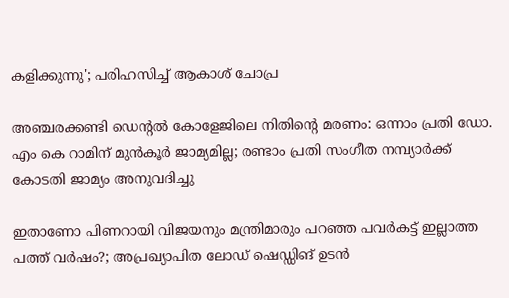കളിക്കുന്നു'; പരിഹസിച്ച് ആകാശ് ചോപ്ര

അഞ്ചരക്കണ്ടി ഡെന്റല്‍ കോളേജിലെ നിതിന്റെ മരണം: ഒന്നാം പ്രതി ഡോ. എം കെ റാമിന് മുന്‍കൂര്‍ ജാമ്യമില്ല; രണ്ടാം പ്രതി സംഗീത നമ്പ്യാര്‍ക്ക് കോടതി ജാമ്യം അനുവദിച്ചു

ഇതാണോ പിണറായി വിജയനും മന്ത്രിമാരും പറഞ്ഞ പവർകട്ട് ഇല്ലാത്ത പത്ത് വർഷം?; അപ്രഖ്യാപിത ലോഡ് ഷെഡ്ഡിങ് ഉടൻ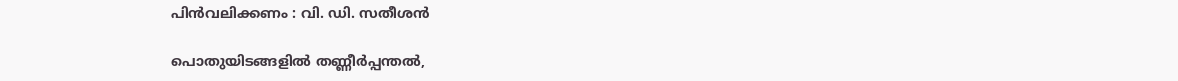പിൻവലിക്കണം : വി. ഡി. സതീശൻ

പൊതുയിടങ്ങളിൽ തണ്ണീർപ്പന്തൽ,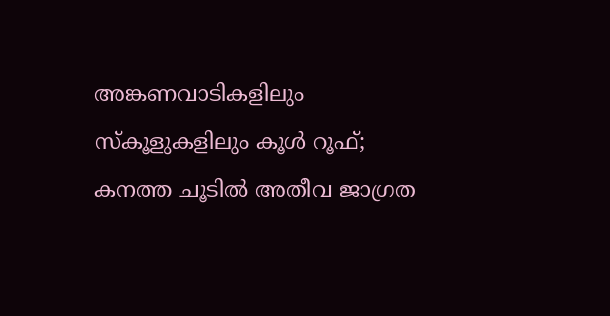അങ്കണവാടികളിലും സ്കൂളുകളിലും കൂൾ റൂഫ്; കനത്ത ചൂടിൽ അതീവ ജാഗ്രത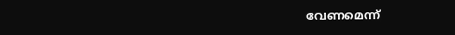വേണമെന്ന്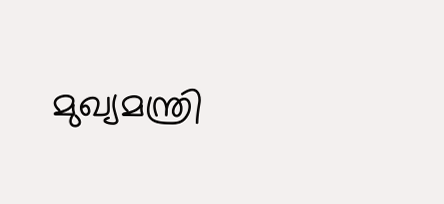മുഖ്യമന്ത്രി